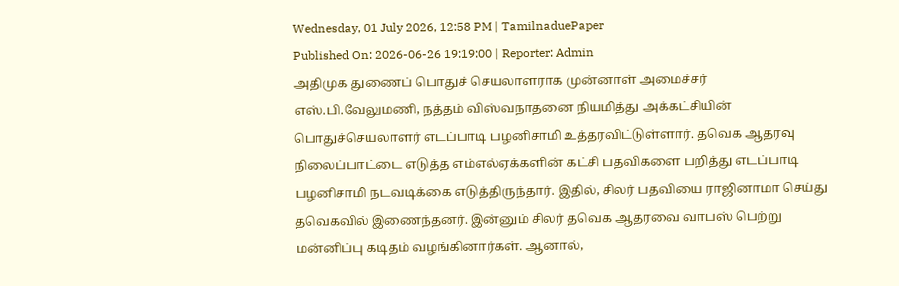Wednesday, 01 July 2026, 12:58 PM | TamilnaduePaper
Published On: 2026-06-26 19:19:00 | Reporter: Admin
அதிமுக துணைப் பொதுச் செயலாளராக முன்னாள் அமைச்சர் எஸ்.பி.வேலுமணி, நத்தம் விஸ்வநாதனை நியமித்து அக்கட்சியின் பொதுச்செயலாளர் எடப்பாடி பழனிசாமி உத்தரவிட்டுள்ளார். தவெக ஆதரவு நிலைப்பாட்டை எடுத்த எம்எல்ஏக்களின் கட்சி பதவிகளை பறித்து எடப்பாடி பழனிசாமி நடவடிக்கை எடுத்திருந்தார். இதில், சிலர் பதவியை ராஜினாமா செய்து தவெகவில் இணைந்தனர். இன்னும் சிலர் தவெக ஆதரவை வாபஸ் பெற்று மன்னிப்பு கடிதம் வழங்கினார்கள். ஆனால்,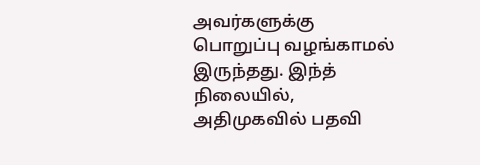அவர்களுக்கு பொறுப்பு வழங்காமல் இருந்தது. இந்த் நிலையில், அதிமுகவில் பதவி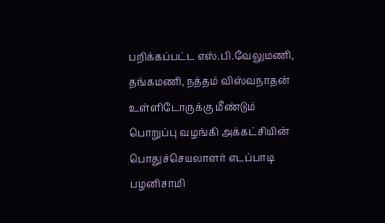பறிக்கப்பட்ட எஸ்.பி.வேலுமணி, தங்கமணி, நத்தம் விஸ்வநாதன் உள்ளிடோருக்கு மீண்டும் பொறுப்பு வழங்கி அக்கட்சியின் பொதுச்செயலாளர் எடப்பாடி பழனிசாமி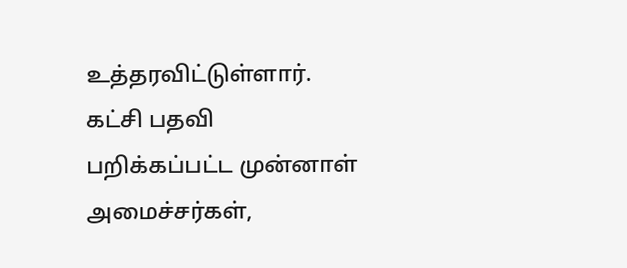உத்தரவிட்டுள்ளார். கட்சி பதவி பறிக்கப்பட்ட முன்னாள் அமைச்சர்கள்,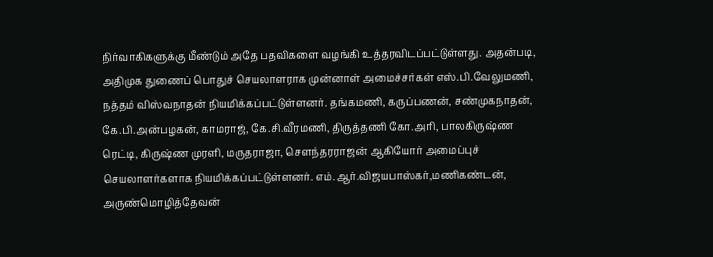நிர்வாகிகளுக்கு மீண்டும் அதே பதவிகளை வழங்கி உத்தரவிடப்பட்டுள்ளது. அதன்படி, அதிமுக துணைப் பொதுச் செயலாளராக முன்னாள் அமைச்சர்கள் எஸ்.பி.வேலுமணி, நத்தம் விஸ்வநாதன் நியமிக்கப்பட்டுள்ளனர். தங்கமணி, கருப்பணன், சண்முகநாதன், கே.பி.அன்பழகன், காமராஜ், கே.சி.வீரமணி, திருத்தணி கோ.அரி, பாலகிருஷ்ண ரெட்டி, கிருஷ்ண முரளி, மருதராஜா, செளந்தரராஜன் ஆகியோர் அமைப்புச் செயலாளர்களாக நியமிக்கப்பட்டுள்ளனர். எம்.ஆர்.விஜயபாஸ்கர்,மணிகண்டன், அருண்மொழித்தேவன்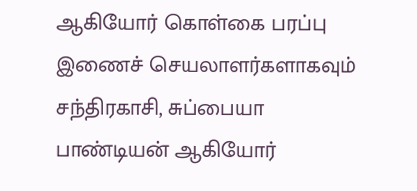ஆகியோர் கொள்கை பரப்பு இணைச் செயலாளர்களாகவும் சந்திரகாசி, சுப்பையா பாண்டியன் ஆகியோர்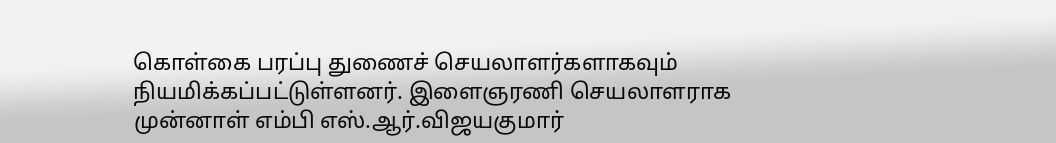கொள்கை பரப்பு துணைச் செயலாளர்களாகவும் நியமிக்கப்பட்டுள்ளனர். இளைஞரணி செயலாளராக முன்னாள் எம்பி எஸ்.ஆர்.விஜயகுமார்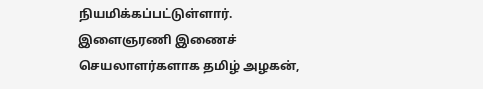நியமிக்கப்பட்டுள்ளார். இளைஞரணி இணைச் செயலாளர்களாக தமிழ் அழகன்,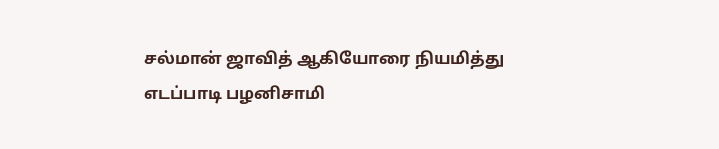சல்மான் ஜாவித் ஆகியோரை நியமித்து எடப்பாடி பழனிசாமி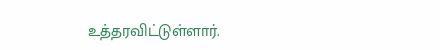உத்தரவிட்டுள்ளார்.